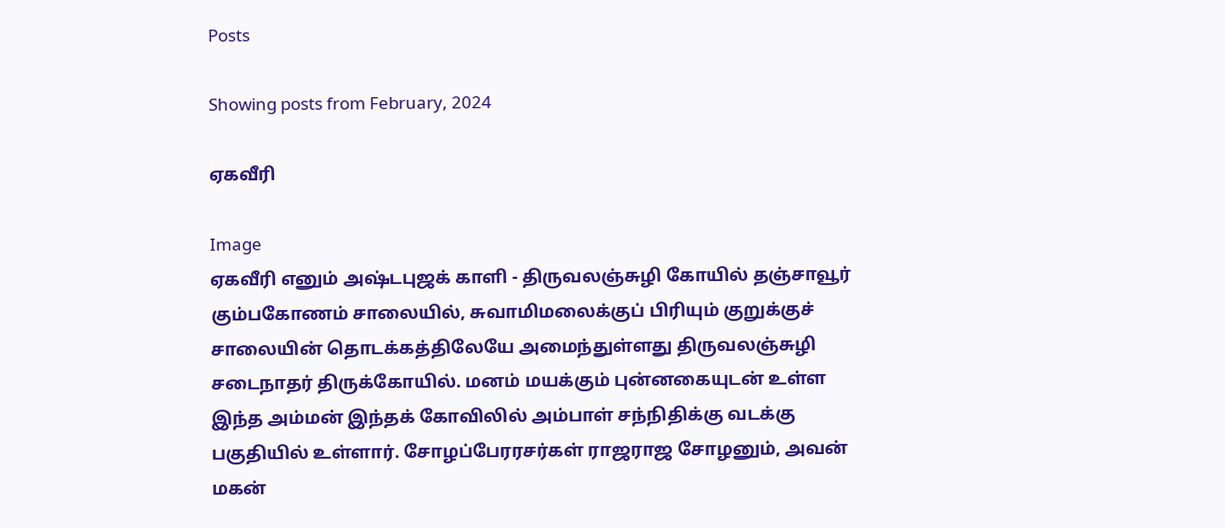Posts

Showing posts from February, 2024

ஏகவீரி

Image
ஏகவீரி எனும் அஷ்டபுஜக் காளி - திருவலஞ்சுழி கோயில் தஞ்சாவூர் கும்பகோணம் சாலையில், சுவாமிமலைக்குப் பிரியும் குறுக்குச் சாலையின் தொடக்கத்திலேயே அமைந்துள்ளது திருவலஞ்சுழி சடைநாதர் திருக்கோயில். மனம் மயக்கும் புன்னகையுடன் உள்ள இந்த அம்மன் இந்தக் கோவிலில் அம்பாள் சந்நிதிக்கு வடக்கு பகுதியில் உள்ளார். சோழப்பேரரசர்கள் ராஜராஜ சோழனும், அவன் மகன்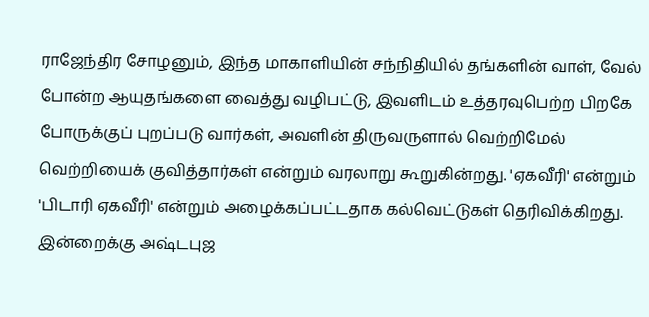ராஜேந்திர சோழனும், இந்த மாகாளியின் சந்நிதியில் தங்களின் வாள், வேல் போன்ற ஆயுதங்களை வைத்து வழிபட்டு, இவளிடம் உத்தரவுபெற்ற பிறகே போருக்குப் புறப்படு வார்கள், அவளின் திருவருளால் வெற்றிமேல் வெற்றியைக் குவித்தார்கள் என்றும் வரலாறு கூறுகின்றது. 'ஏகவீரி' என்றும் 'பிடாரி ஏகவீரி' என்றும் அழைக்கப்பட்டதாக கல்வெட்டுகள் தெரிவிக்கிறது. இன்றைக்கு அஷ்டபுஜ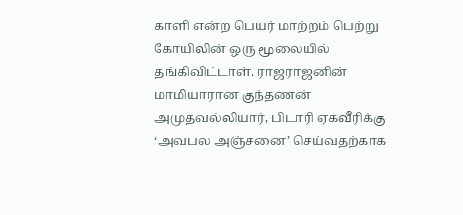காளி என்ற பெயர் மாற்றம் பெற்று கோயிலின் ஒரு மூலையில் தங்கிவிட்டாள். ராஜராஜனின் மாமியாரான குந்தணன் அமுதவல்லியார், பிடாரி ஏகவீரிக்கு ‘அவபல அஞ்சனை’ செய்வதற்காக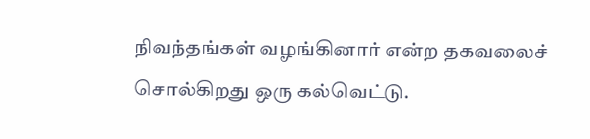நிவந்தங்கள் வழங்கினார் என்ற தகவலைச் சொல்கிறது ஒரு கல்வெட்டு.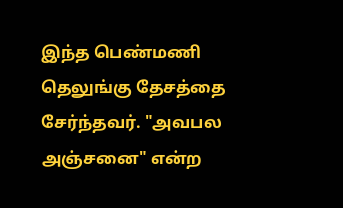இந்த பெண்மணி தெலுங்கு தேசத்தை சேர்ந்தவர். "அவபல அஞ்சனை" என்ற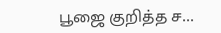பூஜை குறித்த ச...